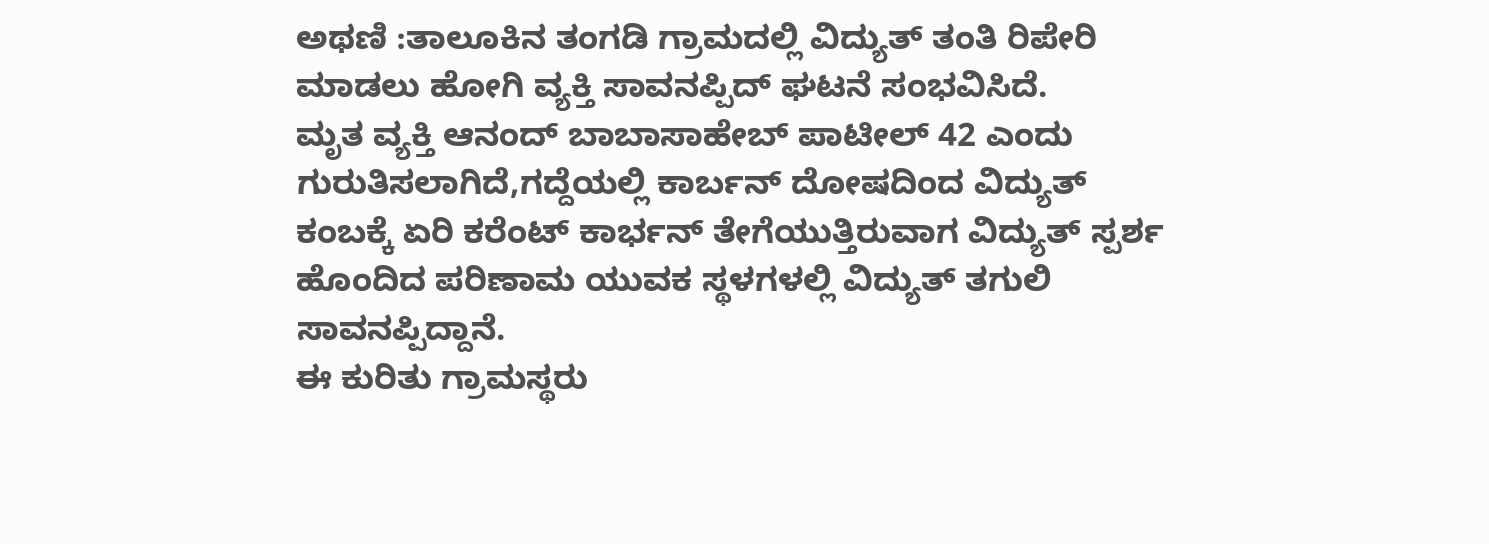ಅಥಣಿ :ತಾಲೂಕಿನ ತಂಗಡಿ ಗ್ರಾಮದಲ್ಲಿ ವಿದ್ಯುತ್ ತಂತಿ ರಿಪೇರಿ ಮಾಡಲು ಹೋಗಿ ವ್ಯಕ್ತಿ ಸಾವನಪ್ಪಿದ್ ಘಟನೆ ಸಂಭವಿಸಿದೆ.
ಮೃತ ವ್ಯಕ್ತಿ ಆನಂದ್ ಬಾಬಾಸಾಹೇಬ್ ಪಾಟೀಲ್ 42 ಎಂದು ಗುರುತಿಸಲಾಗಿದೆ,ಗದ್ದೆಯಲ್ಲಿ ಕಾರ್ಬನ್ ದೋಷದಿಂದ ವಿದ್ಯುತ್ ಕಂಬಕ್ಕೆ ಏರಿ ಕರೆಂಟ್ ಕಾರ್ಭನ್ ತೇಗೆಯುತ್ತಿರುವಾಗ ವಿದ್ಯುತ್ ಸ್ಪರ್ಶ ಹೊಂದಿದ ಪರಿಣಾಮ ಯುವಕ ಸ್ಥಳಗಳಲ್ಲಿ ವಿದ್ಯುತ್ ತಗುಲಿ ಸಾವನಪ್ಪಿದ್ದಾನೆ.
ಈ ಕುರಿತು ಗ್ರಾಮಸ್ಥರು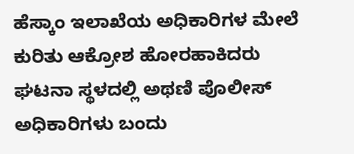ಹೆಸ್ಕಾಂ ಇಲಾಖೆಯ ಅಧಿಕಾರಿಗಳ ಮೇಲೆ ಕುರಿತು ಆಕ್ರೋಶ ಹೋರಹಾಕಿದರು ಘಟನಾ ಸ್ಥಳದಲ್ಲಿ ಅಥಣಿ ಪೊಲೀಸ್ ಅಧಿಕಾರಿಗಳು ಬಂದು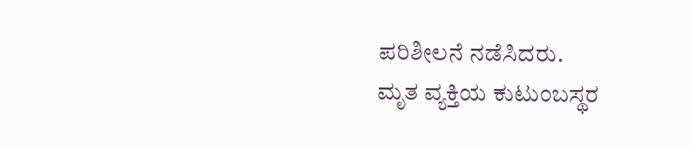ಪರಿಶೀಲನೆ ನಡೆಸಿದರು.
ಮೃತ ವ್ಯಕ್ತಿಯ ಕುಟುಂಬಸ್ಥರ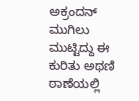ಅಕ್ರಂದನ್ ಮುಗಿಲು ಮುಟ್ಟಿದ್ದು ಈ ಕುರಿತು ಅಥಣಿ ಠಾಣೆಯಲ್ಲಿ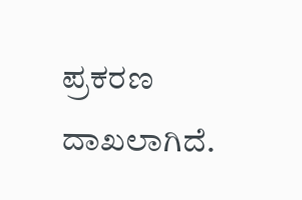ಪ್ರಕರಣ ದಾಖಲಾಗಿದೆ.